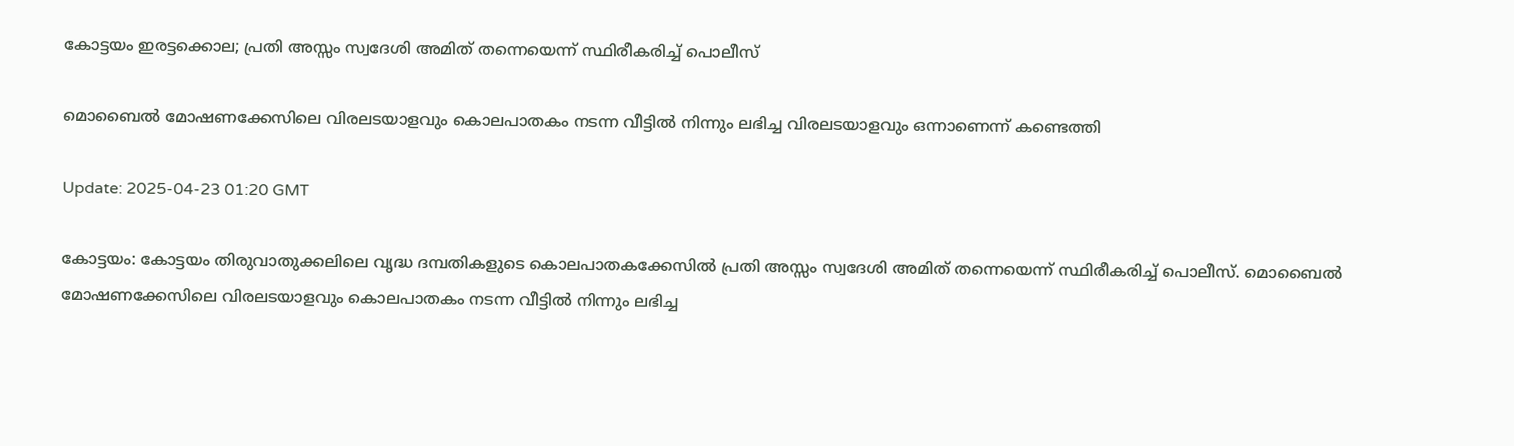കോട്ടയം ഇരട്ടക്കൊല; പ്രതി അസ്സം സ്വദേശി അമിത് തന്നെയെന്ന് സ്ഥിരീകരിച്ച് പൊലീസ്

മൊബൈൽ മോഷണക്കേസിലെ വിരലടയാളവും കൊലപാതകം നടന്ന വീട്ടിൽ നിന്നും ലഭിച്ച വിരലടയാളവും ഒന്നാണെന്ന് കണ്ടെത്തി

Update: 2025-04-23 01:20 GMT

കോട്ടയം: കോട്ടയം തിരുവാതുക്കലിലെ വൃദ്ധ ദമ്പതികളുടെ കൊലപാതകക്കേസിൽ പ്രതി അസ്സം സ്വദേശി അമിത് തന്നെയെന്ന് സ്ഥിരീകരിച്ച് പൊലീസ്. മൊബൈൽ മോഷണക്കേസിലെ വിരലടയാളവും കൊലപാതകം നടന്ന വീട്ടിൽ നിന്നും ലഭിച്ച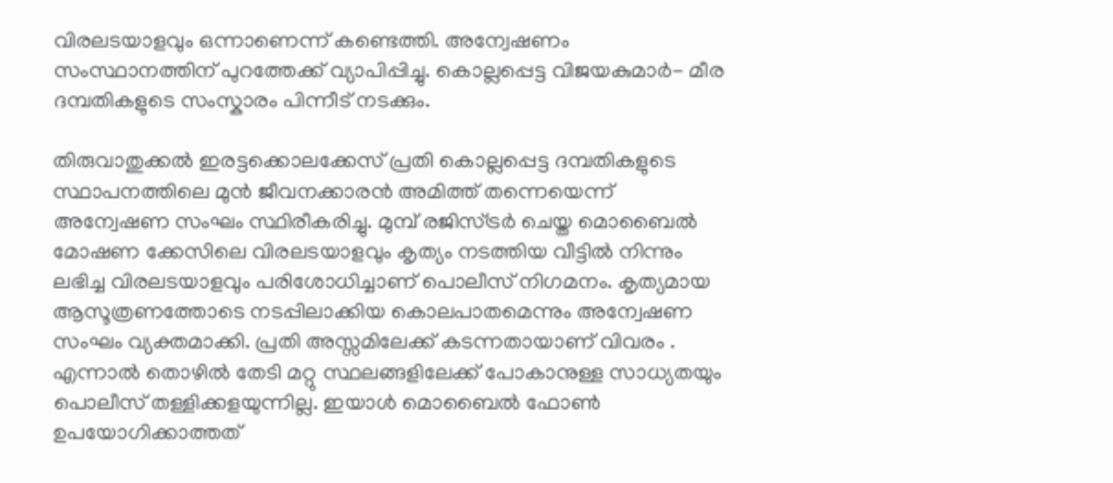വിരലടയാളവും ഒന്നാണെന്ന് കണ്ടെത്തി. അന്വേഷണം സംസ്ഥാനത്തിന് പുറത്തേക്ക് വ്യാപിപ്പിച്ചു. കൊല്ലപ്പെട്ട വിജയകുമാർ- മീര ദമ്പതികളുടെ സംസ്കാരം പിന്നീട് നടക്കും.

തിരുവാതുക്കൽ ഇരട്ടക്കൊലക്കേസ് പ്രതി കൊല്ലപ്പെട്ട ദമ്പതികളുടെ സ്ഥാപനത്തിലെ മുൻ ജീവനക്കാരൻ അമിത്ത് തന്നെയെന്ന് അന്വേഷണ സംഘം സ്ഥിരീകരിച്ചു. മുമ്പ് രജിസ്ട്രർ ചെയ്ത മൊബൈൽ മോഷണ ക്കേസിലെ വിരലടയാളവും കൃത്യം നടത്തിയ വീട്ടിൽ നിന്നും ലഭിച്ച വിരലടയാളവും പരിശോധിച്ചാണ് പൊലീസ് നിഗമനം. കൃത്യമായ ആസൂത്രണത്തോടെ നടപ്പിലാക്കിയ കൊലപാതമെന്നും അന്വേഷണ സംഘം വ്യക്തമാക്കി. പ്രതി അസ്സമിലേക്ക് കടന്നതായാണ് വിവരം . എന്നാൽ തൊഴിൽ തേടി മറ്റു സ്ഥലങ്ങളിലേക്ക് പോകാനുള്ള സാധ്യതയും പൊലീസ് തള്ളിക്കളയുന്നില്ല. ഇയാൾ മൊബൈൽ ഫോൺ ഉപയോഗിക്കാത്തത്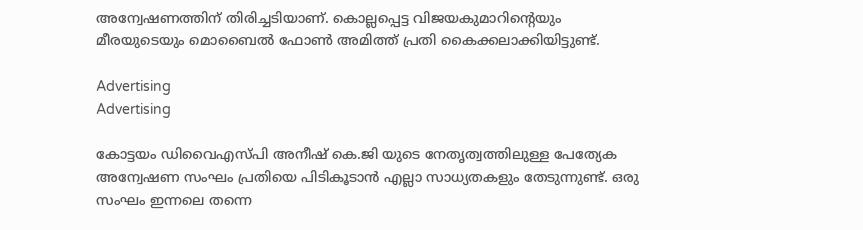അന്വേഷണത്തിന് തിരിച്ചടിയാണ്. കൊല്ലപ്പെട്ട വിജയകുമാറിൻ്റെയും മീരയുടെയും മൊബൈൽ ഫോൺ അമിത്ത് പ്രതി കൈക്കലാക്കിയിട്ടുണ്ട്.

Advertising
Advertising

കോട്ടയം ഡിവൈഎസ്‍പി അനീഷ് കെ.ജി യുടെ നേതൃത്വത്തിലുള്ള പേത്യേക അന്വേഷണ സംഘം പ്രതിയെ പിടികൂടാൻ എല്ലാ സാധ്യതകളും തേടുന്നുണ്ട്. ഒരു സംഘം ഇന്നലെ തന്നെ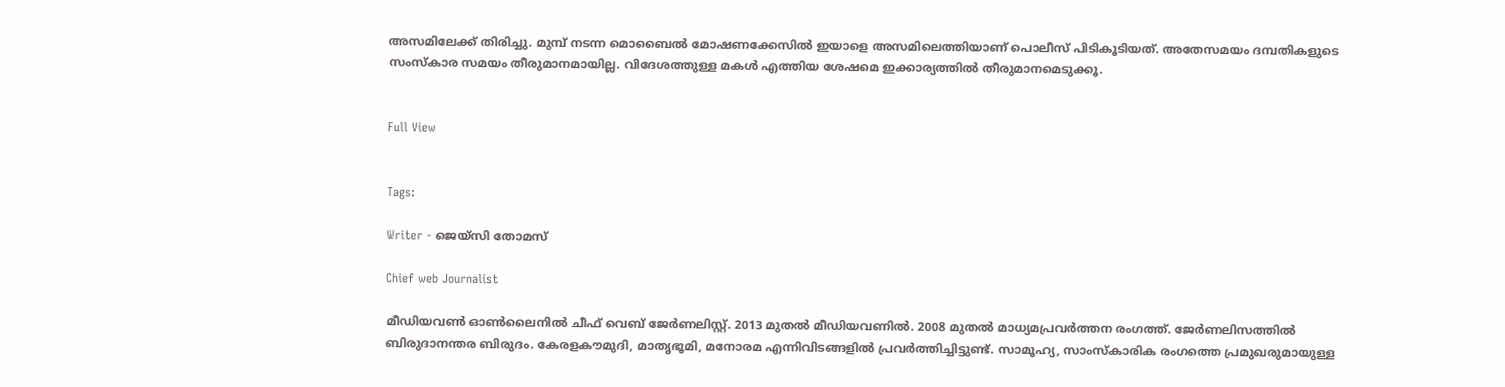അസമിലേക്ക് തിരിച്ചു. മുമ്പ് നടന്ന മൊബൈൽ മോഷണക്കേസിൽ ഇയാളെ അസമിലെത്തിയാണ് പൊലീസ് പിടികൂടിയത്. അതേസമയം ദമ്പതികളുടെ സംസ്കാര സമയം തീരുമാനമായില്ല. വിദേശത്തുള്ള മകൾ എത്തിയ ശേഷമെ ഇക്കാര്യത്തിൽ തീരുമാനമെടുക്കൂ.


Full View


Tags:

Writer - ജെയ്സി തോമസ്

Chief web Journalist

മീഡിയവൺ ഓൺലൈനിൽ ചീഫ് വെബ് ജേർണലിസ്റ്റ്. 2013 മുതൽ മീഡിയവണിൽ. 2008 മുതൽ മാധ്യമപ്രവർത്തന രംഗത്ത്. ജേർണലിസത്തിൽ ബിരുദാനന്തര ബിരുദം. കേരളകൗമുദി, മാതൃഭൂമി, മനോരമ എന്നിവിടങ്ങളിൽ പ്രവർത്തിച്ചിട്ടുണ്ട്. സാമൂഹ്യ, സാംസ്‌കാരിക രംഗത്തെ പ്രമുഖരുമായുള്ള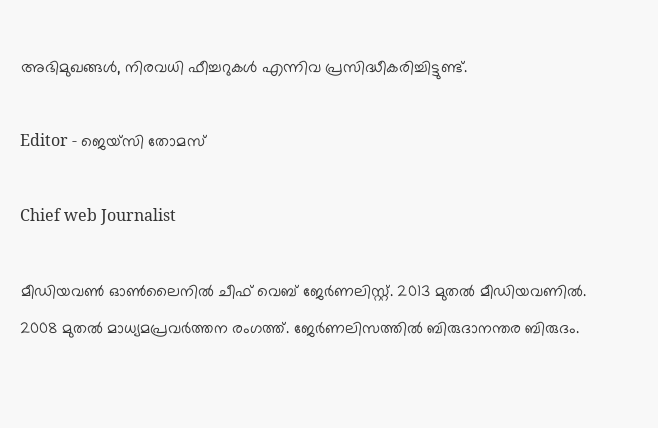അഭിമുഖങ്ങൾ, നിരവധി ഫീച്ചറുകൾ എന്നിവ പ്രസിദ്ധീകരിച്ചിട്ടുണ്ട്.

Editor - ജെയ്സി തോമസ്

Chief web Journalist

മീഡിയവൺ ഓൺലൈനിൽ ചീഫ് വെബ് ജേർണലിസ്റ്റ്. 2013 മുതൽ മീഡിയവണിൽ. 2008 മുതൽ മാധ്യമപ്രവർത്തന രംഗത്ത്. ജേർണലിസത്തിൽ ബിരുദാനന്തര ബിരുദം.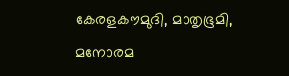കേരളകൗമുദി, മാതൃഭൂമി, മനോരമ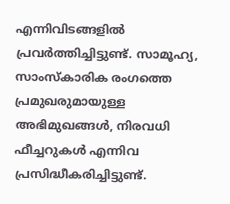എന്നിവിടങ്ങളിൽ പ്രവർത്തിച്ചിട്ടുണ്ട്. സാമൂഹ്യ, സാംസ്‌കാരിക രംഗത്തെ പ്രമുഖരുമായുള്ള അഭിമുഖങ്ങൾ, നിരവധി ഫീച്ചറുകൾ എന്നിവ പ്രസിദ്ധീകരിച്ചിട്ടുണ്ട്.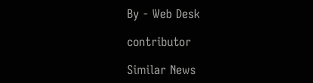By - Web Desk

contributor

Similar News